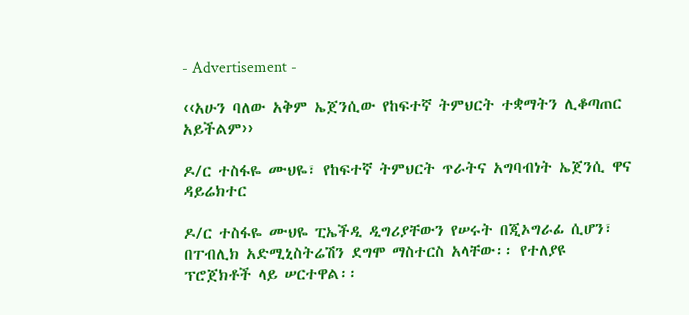- Advertisement -

‹‹አሁን ባለው አቅም ኤጀንሲው የከፍተኛ ትምህርት ተቋማትን ሊቆጣጠር አይችልም››

ዶ/ር ተስፋዬ ሙህዬ፣ የከፍተኛ ትምህርት ጥራትና አግባብነት ኤጀንሲ ዋና ዳይሬክተር

ዶ/ር ተስፋዬ ሙህዬ ፒኤችዲ ዲግሪያቸውን የሠሩት በጂኦግራፊ ሲሆን፣ በፐብሊክ አድሚኒስትሬሽን ደግሞ ማስተርስ አላቸው፡፡ የተለያዩ ፕሮጀክቶች ላይ ሠርተዋል፡፡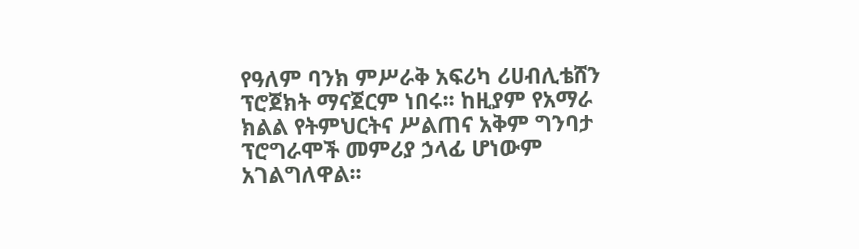የዓለም ባንክ ምሥራቅ አፍሪካ ሪሀብሊቴሸን ፕሮጀክት ማናጀርም ነበሩ፡፡ ከዚያም የአማራ ክልል የትምህርትና ሥልጠና አቅም ግንባታ ፕሮግራሞች መምሪያ ኃላፊ ሆነውም አገልግለዋል፡፡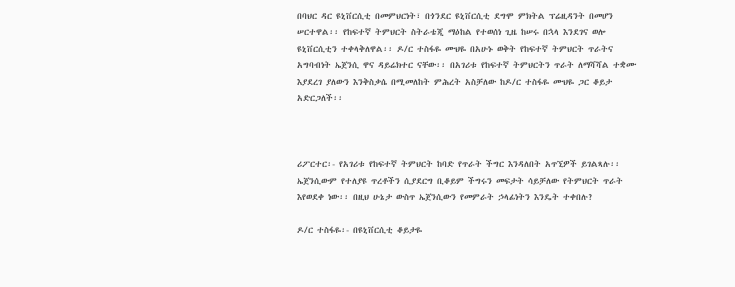በባህር ዳር ዩኒቨርሲቲ በመምህርነት፣ በጎንደር ዩኒቨርሲቲ ደግሞ ምክትል ፕሬዚዳንት በመሆን ሠርተዋል፡፡ የከፍተኛ ትምህርት ስትራቴጂ ማዕከል የተወሰነ ጊዜ ከሠሩ በኋላ እንደገና ወሎ ዩኒቨርሲቲን ተቀላቅለዋል፡፡ ዶ/ር ተስፋዬ ሙህዬ በአሁኑ ወቅት የከፍተኛ ትምህርት ጥራትና አግባብነት ኤጀንሲ ዋና ዳይሬክተር ናቸው፡፡ በአገሪቱ የከፍተኛ ትምህርትን ጥራት ለማሻሻል ተቋሙ እያደረገ ያለውን እንቅስቃሴ በሚመለከት ምሕረት አስቻለው ከዶ/ር ተስፋዬ ሙህዬ ጋር ቆይታ አድርጋለች፡፡



ሪፖርተር፡- የአገሪቱ የከፍተኛ ትምህርት ከባድ የጥራት ችግር እንዳለበት አጥኚዎች ይገልጻሉ፡፡ ኤጀንሲውም የተለያዩ ጥረቶችን ሲያደርግ ቢቆይም ችግሩን መፍታት ሳይቻለው የትምህርት ጥራት እየወደቀ ነው፡፡ በዚህ ሁኔታ ውስጥ ኤጀንሲውን የመምራት ኃላፊነትን እንዴት ተቀበሉ?

ዶ/ር ተስፋዬ፡- በዩኒቨርሲቲ ቆይታዬ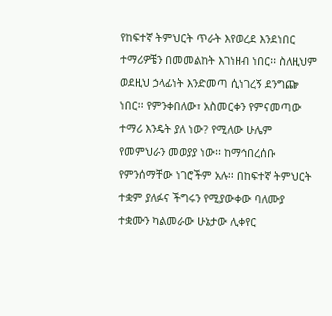የከፍተኛ ትምህርት ጥራት እየወረደ እንደነበር ተማሪዎቼን በመመልከት እገነዘብ ነበር፡፡ ስለዚህም ወደዚህ ኃላፊነት እንድመጣ ሲነገረኝ ደንግጬ ነበር፡፡ የምንቀበለው፣ አስመርቀን የምናመጣው ተማሪ እንዴት ያለ ነው? የሚለው ሁሌም የመምህራን መወያያ ነው፡፡ ከማኅበረሰቡ የምንሰማቸው ነገሮችም አሉ፡፡ በከፍተኛ ትምህርት ተቋም ያለፉና ችግሩን የሚያውቀው ባለሙያ ተቋሙን ካልመራው ሁኔታው ሊቀየር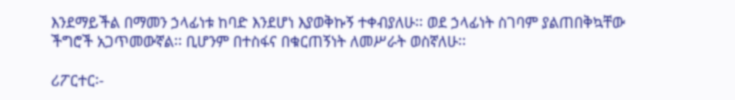እንደማይችል በማመን ኃላፊነቱ ከባድ እንደሆነ እያወቅኩኝ ተቀብያለሁ፡፡ ወደ ኃላፊነት ስገባም ያልጠበቅኳቸው ችግሮች አጋጥመውኛል፡፡ ቢሆንም በተስፋና በቁርጠኝነት ለመሥራት ወስኛለሁ፡፡

ሪፖርተር፡-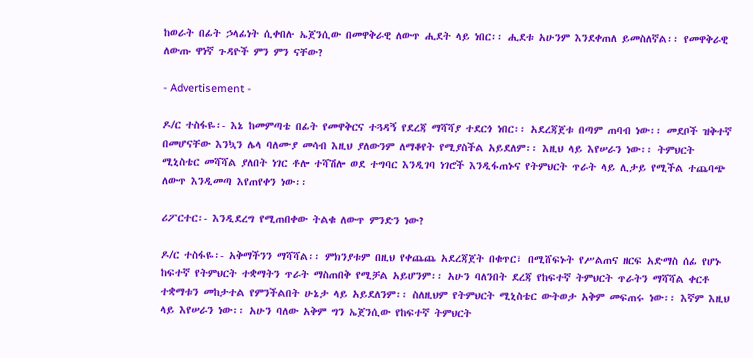ከወራት በፊት ኃላፊነት ሲቀበሉ ኤጀንሲው በመዋቅራዊ ለውጥ ሒደት ላይ ነበር፡፡ ሒደቱ አሁንም እንደቀጠለ ይመስለኛል፡፡ የመዋቅራዊ ለውጡ ዋነኛ ጉዳዮች ምን ምን ናቸው?

- Advertisement -

ዶ/ር ተስፋዬ፡- እኔ ከመምጣቴ በፊት የመዋቅርና ተጓዳኝ የደረጃ ማሻሻያ ተደርጎ ነበር፡፡ አደረጃጀቱ በጣም ጠባብ ነው፡፡ መደቦች ዝቅተኛ በመሆናቸው እንኳን ሌላ ባለሙያ መሳብ እዚህ ያለውንም ለማቆየት የሚያስችል አይደለም፡፡ እዚህ ላይ እየሠራን ነው፡፡ ትምህርት ሚኒስቴር መሻሻል ያለበት ነገር ቶሎ ተሻሽሎ ወደ ተግባር እንዲገባ ነገሮች እንዲፋጠኑና የትምህርት ጥራት ላይ ሊታይ የሚችል ተጨባጭ ለውጥ እንዲመጣ እየጠየቀን ነው፡፡

ሪፖርተር፡- እንዲደረግ የሚጠበቀው ትልቁ ለውጥ ምንድን ነው?

ዶ/ር ተስፋዬ፡- አቅማችንን ማሻሻል፡፡ ምክንያቱም በዚህ የቀጨጨ አደረጃጀት በቁጥር፣ በሚሸፍኑት የሥልጠና ዘርፍ አድማስ ሰፊ የሆኑ ከፍተኛ የትምህርት ተቋማትን ጥራት ማስጠበቅ የሚቻል አይሆንም፡፡ አሁን ባለንበት ደረጃ የከፍተኛ ትምህርት ጥራትን ማሻሻል ቀርቶ ተቋማቱን መከታተል የምንችልበት ሁኔታ ላይ አይደለንም፡፡ ስለዚህም የትምህርት ሚኒስቴር ውትወታ አቅም መፍጠሩ ነው፡፡ እኛም እዚህ ላይ እየሠራን ነው፡፡ አሁን ባለው አቅም ግን ኤጀንሲው የከፍተኛ ትምህርት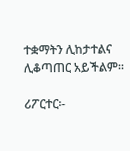ተቋማትን ሊከታተልና ሊቆጣጠር አይችልም፡፡

ሪፖርተር፡-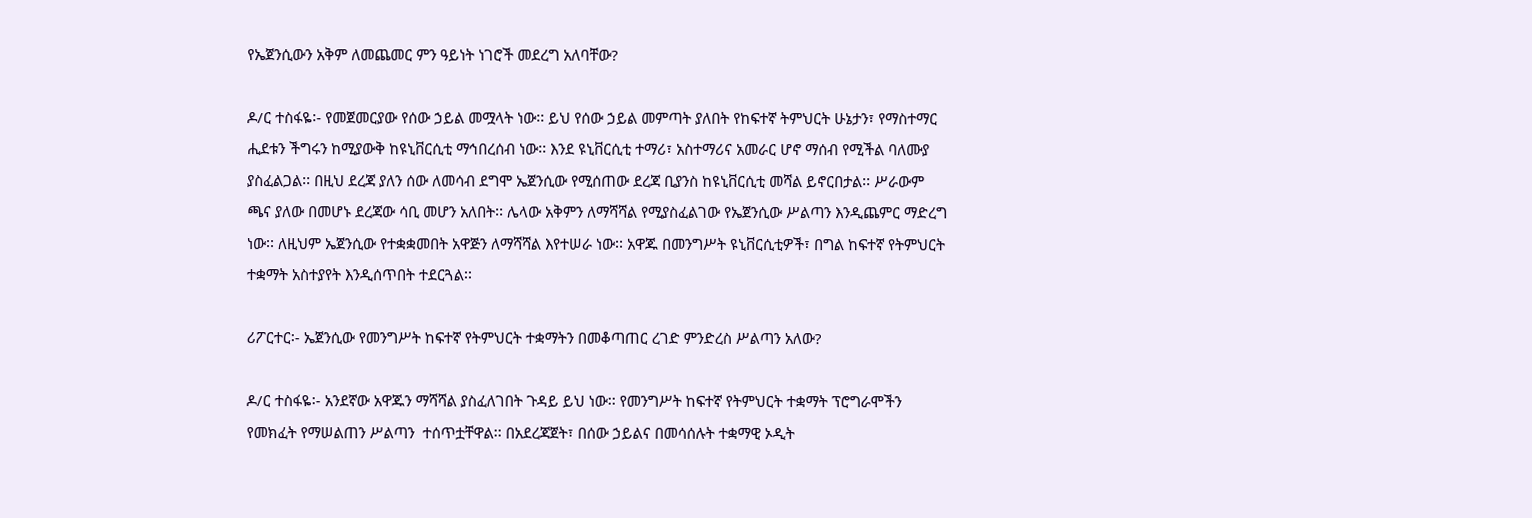የኤጀንሲውን አቅም ለመጨመር ምን ዓይነት ነገሮች መደረግ አለባቸው?

ዶ/ር ተስፋዬ፡- የመጀመርያው የሰው ኃይል መሟላት ነው፡፡ ይህ የሰው ኃይል መምጣት ያለበት የከፍተኛ ትምህርት ሁኔታን፣ የማስተማር ሒደቱን ችግሩን ከሚያውቅ ከዩኒቨርሲቲ ማኅበረሰብ ነው፡፡ እንደ ዩኒቨርሲቲ ተማሪ፣ አስተማሪና አመራር ሆኖ ማሰብ የሚችል ባለሙያ ያስፈልጋል፡፡ በዚህ ደረጃ ያለን ሰው ለመሳብ ደግሞ ኤጀንሲው የሚሰጠው ደረጃ ቢያንስ ከዩኒቨርሲቲ መሻል ይኖርበታል፡፡ ሥራውም ጫና ያለው በመሆኑ ደረጃው ሳቢ መሆን አለበት፡፡ ሌላው አቅምን ለማሻሻል የሚያስፈልገው የኤጀንሲው ሥልጣን እንዲጨምር ማድረግ ነው፡፡ ለዚህም ኤጀንሲው የተቋቋመበት አዋጅን ለማሻሻል እየተሠራ ነው፡፡ አዋጁ በመንግሥት ዩኒቨርሲቲዎች፣ በግል ከፍተኛ የትምህርት ተቋማት አስተያየት እንዲሰጥበት ተደርጓል፡፡

ሪፖርተር፡- ኤጀንሲው የመንግሥት ከፍተኛ የትምህርት ተቋማትን በመቆጣጠር ረገድ ምንድረስ ሥልጣን አለው?

ዶ/ር ተስፋዬ፡- አንደኛው አዋጁን ማሻሻል ያስፈለገበት ጉዳይ ይህ ነው፡፡ የመንግሥት ከፍተኛ የትምህርት ተቋማት ፕሮግራሞችን የመክፈት የማሠልጠን ሥልጣን  ተሰጥቷቸዋል፡፡ በአደረጃጀት፣ በሰው ኃይልና በመሳሰሉት ተቋማዊ ኦዲት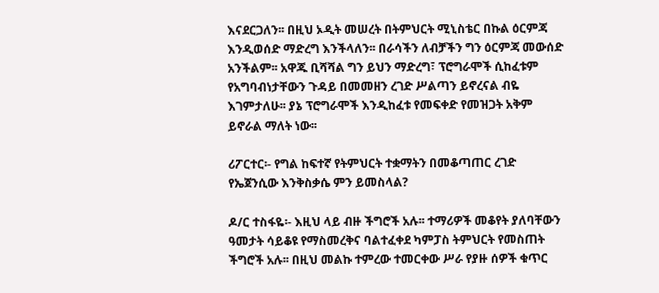እናደርጋለን፡፡ በዚህ ኦዲት መሠረት በትምህርት ሚኒስቴር በኩል ዕርምጃ እንዲወሰድ ማድረግ እንችላለን፡፡ በራሳችን ለብቻችን ግን ዕርምጃ መውሰድ አንችልም፡፡ አዋጁ ቢሻሻል ግን ይህን ማድረግ፣ ፕሮግራሞች ሲከፈቱም የአግባብነታቸውን ጉዳይ በመመዘን ረገድ ሥልጣን ይኖረናል ብዬ እገምታለሁ፡፡ ያኔ ፕሮግራሞች እንዲከፈቱ የመፍቀድ የመዝጋት አቅም ይኖራል ማለት ነው፡፡

ሪፖርተር፡- የግል ከፍተኛ የትምህርት ተቋማትን በመቆጣጠር ረገድ የኤጀንሲው እንቅስቃሴ ምን ይመስላል?

ዶ/ር ተስፋዬ፡- እዚህ ላይ ብዙ ችግሮች አሉ፡፡ ተማሪዎች መቆየት ያለባቸውን ዓመታት ሳይቆዩ የማስመረቅና ባልተፈቀደ ካምፓስ ትምህርት የመስጠት ችግሮች አሉ፡፡ በዚህ መልኩ ተምረው ተመርቀው ሥራ የያዙ ሰዎች ቁጥር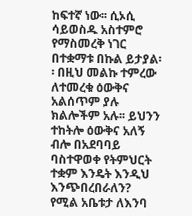ከፍተኛ ነው፡፡ ሲኦሲ ሳይወስዱ አስተምሮ የማስመረቅ ነገር በተቋማቱ በኩል ይታያል፡፡ በዚህ መልኩ ተምረው ለተመረቁ ዕውቅና አልሰጥም ያሉ ክልሎችም አሉ፡፡ ይህንን ተከትሎ ዕውቅና አለኝ ብሎ በአደባባይ ባስተዋወቀ የትምህርት ተቋም እንዴት እንዲህ እንጭበረበራለን? የሚል አቤቱታ ለእንባ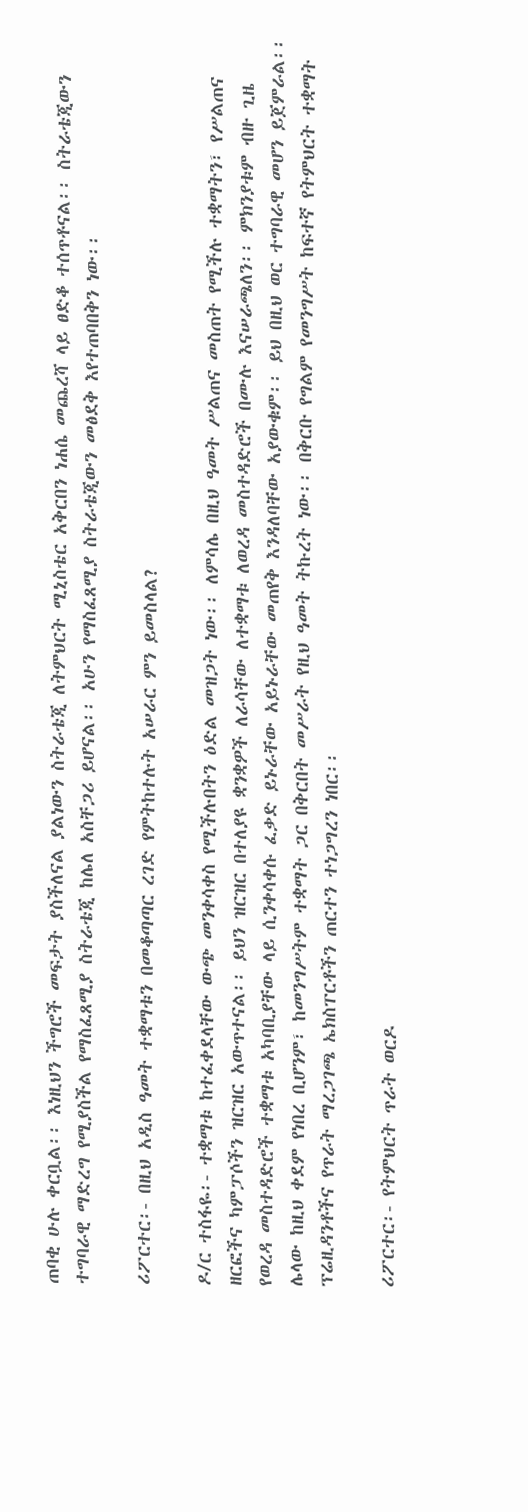ጠባቂ ሁሉ ቀርቧል፡፡ እነዚህን ችግሮች መፍታት ያስችለናል ያልነውን ስትራቴጂ ለትምህርት ሚኒስቴር አቅርበን ነሐሴ መጨረሻ ላይ ፀድቆ ተሰጥቶናል፡፡ ስትራቴጂውን ተግባራዊ ማድረግ የሚያስችል የማስፈጸሚያ ስትራቴጂ ከሌለ አስቸጋሪ ይሆናል፡፡ አሁን የማስፈጸሚያ ስትራቴጂውን መፅደቅ እየተጠባበቅን ነው፡፡

ሪፖርተር፡- በዚህ አዲስ ዓመት ተቋማቱን በመቆጣጣር ረገድ የምትከተሉት አሠራር ምን ይመስላል?

ዶ/ር ተስፋዬ፡- ተቋማቱ ከተፈቀደላቸው ውጭ መንቀሳቀስ የሚችሉበትን ዕድል መዝጋት ነው፡፡ ለምሳሌ በዚህ ዓመት ሥልጠና መስጠት የሚችሉ ተቋማትን፣ የሥልጠና ዘርፎችና ካምፓሶችን ዝርዝር አውጥተናል፡፡ ይህን ዝርዝር በተለያዩ ቋንቋዎች ለራሳቸው ለተቋማቱ ለወረዳ መስተዳድሮች በሙሉ እናሠራጫለን፡፡ ምክንያቱም ብዙ ጊዜ የወረዳ መስተዳድሮች ተቋማቱ አካባቢያቸው ላይ ሲንቀሳቀሱ ፈቃድ ይኑራቸው አይኑራቸው መጠየቅ እንዳለባቸው አያውቁም፡፡ ይህ በዚህ ወር ተግባራዊ መሆን ይጀምራል፡፡ ሌላው ከዚህ ቀደም የነበረ ቢሆንም፣ ከመንግሥትም ተቋማት ጋር በቅርበት መሥራት የዚህ ዓመት ትኩረት ነው፡፡ በቅርቡ የግልም የመንግሥት ከፍተኛ የትምህርት ተቋማት ፕሬዚዳንቶችና የጥራት ማረጋገጫ ኤክስፐርቶችን ጠርተን ተነጋግረን ነበር፡፡

ሪፖርተር፡- የትምህርት ጥራት ወርዶ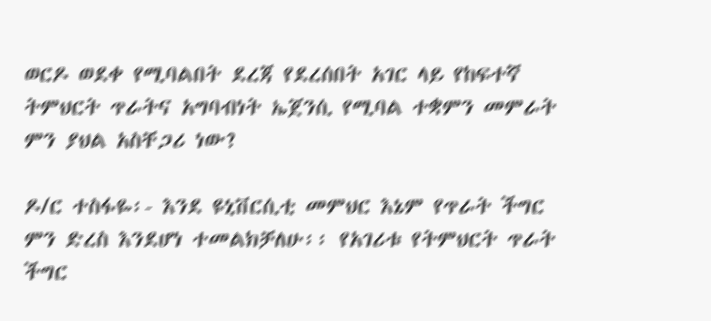ወርዶ ወደቀ የሚባልበት ደረጃ የደረሰበት አገር ላይ የከፍተኛ  ትምህርት ጥራትና አግባብነት ኤጀንሲ የሚባል ተቋምን መምራት ምን ያህል አስቸጋሪ ነው?

ዶ/ር ተስፋዬ፡- እንደ ዩኒቨርሲቲ መምህር እኔም የጥራት ችግር ምን ድረስ እንደሆነ ተመልክቻለሁ፡፡ የአገሪቱ የትምህርት ጥራት ችግር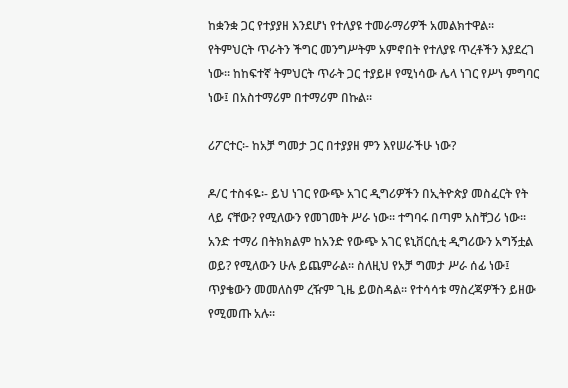ከቋንቋ ጋር የተያያዘ እንደሆነ የተለያዩ ተመራማሪዎች አመልክተዋል፡፡ የትምህርት ጥራትን ችግር መንግሥትም አምኖበት የተለያዩ ጥረቶችን እያደረገ ነው፡፡ ከከፍተኛ ትምህርት ጥራት ጋር ተያይዞ የሚነሳው ሌላ ነገር የሥነ ምግባር ነው፤ በአስተማሪም በተማሪም በኩል፡፡

ሪፖርተር፡- ከአቻ ግመታ ጋር በተያያዘ ምን እየሠራችሁ ነው?

ዶ/ር ተስፋዬ፡- ይህ ነገር የውጭ አገር ዲግሪዎችን በኢትዮጵያ መስፈርት የት ላይ ናቸው? የሚለውን የመገመት ሥራ ነው፡፡ ተግባሩ በጣም አስቸጋሪ ነው፡፡ አንድ ተማሪ በትክክልም ከአንድ የውጭ አገር ዩኒቨርሲቲ ዲግሪውን አግኝቷል ወይ? የሚለውን ሁሉ ይጨምራል፡፡ ስለዚህ የአቻ ግመታ ሥራ ሰፊ ነው፤ ጥያቄውን መመለስም ረዥም ጊዜ ይወስዳል፡፡ የተሳሳቱ ማስረጃዎችን ይዘው የሚመጡ አሉ፡፡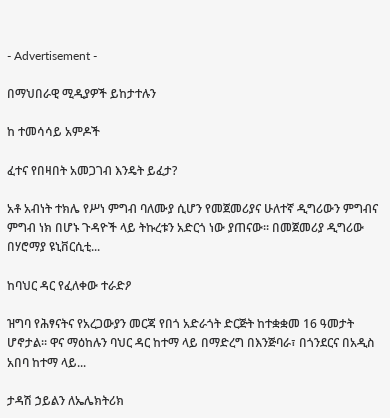- Advertisement -

በማህበራዊ ሚዲያዎች ይከታተሉን

ከ ተመሳሳይ አምዶች

ፈተና የበዛበት አመጋገብ እንዴት ይፈታ?

አቶ አብነት ተክሌ የሥነ ምግብ ባለሙያ ሲሆን የመጀመሪያና ሁለተኛ ዲግሪውን ምግብና ምግብ ነክ በሆኑ ጉዳዮች ላይ ትኩረቱን አድርጎ ነው ያጠናው፡፡ በመጀመሪያ ዲግሪው በሃሮማያ ዩኒቨርሲቲ...

ከባህር ዳር የፈለቀው ተራድዖ

ዝግባ የሕፃናትና የአረጋውያን መርጃ የበጎ አድራጎት ድርጅት ከተቋቋመ 16 ዓመታት ሆኖታል፡፡ ዋና ማዕከሉን ባህር ዳር ከተማ ላይ በማድረግ በእንጅባራ፣ በጎንደርና በአዲስ አበባ ከተማ ላይ...

ታዳሽ ኃይልን ለኤሌክትሪክ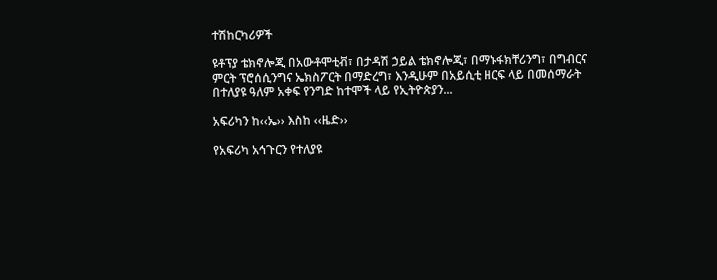ተሽከርካሪዎች

ዩቶፕያ ቴክኖሎጂ በአውቶሞቲቭ፣ በታዳሽ ኃይል ቴክኖሎጂ፣ በማኑፋክቸሪንግ፣ በግብርና ምርት ፕሮሰሲንግና ኤክስፖርት በማድረግ፣ እንዲሁም በአይሲቲ ዘርፍ ላይ በመሰማራት በተለያዩ ዓለም አቀፍ የንግድ ከተሞች ላይ የኢትዮጵያን...

አፍሪካን ከ‹‹ኤ›› እስከ ‹‹ዜድ››

የአፍሪካ አኅጉርን የተለያዩ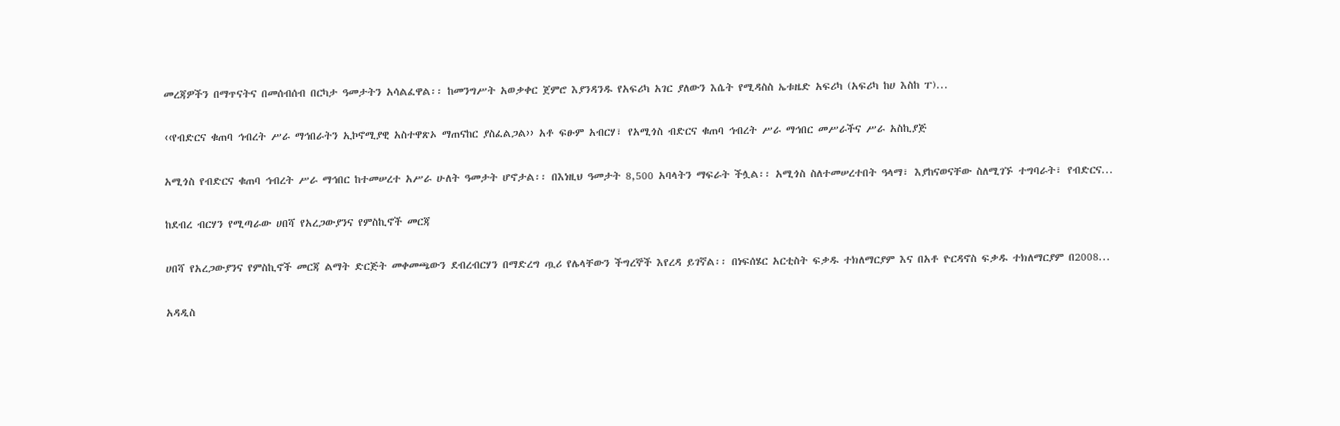መረጃዎችን በማጥናትና በመሰብሰብ በርካታ ዓመታትን አሳልፈዋል፡፡ ከመንግሥት አወቃቀር ጀምሮ እያንዳንዱ የአፍሪካ አገር ያለውን እሴት የሚዳስስ ኤቱዜድ አፍሪካ (አፍሪካ ከሀ እስከ ፐ)...

‹‹የብድርና ቁጠባ ኅብረት ሥራ ማኅበራትን ኢኮኖሚያዊ አስተዋጽኦ ማጠናከር ያስፈልጋል›› አቶ ፍፁም አብርሃ፣ የአሚጎስ ብድርና ቁጠባ ኅብረት ሥራ ማኅበር መሥራችና ሥራ አስኪያጅ

አሚጎስ የብድርና ቁጠባ ኅብረት ሥራ ማኅበር ከተመሠረተ አሥራ ሁለት ዓመታት ሆኖታል፡፡ በእነዚህ ዓመታት 8,500 አባላትን ማፍራት ችሏል፡፡ አሚጎስ ስለተመሠረተበት ዓላማ፣ እያከናወናቸው ስለሚገኙ ተግባራት፣ የብድርና...

ከደብረ ብርሃን የሚጣራው ሀበሻ የአረጋውያንና የምስኪኖች መርጃ

ሀበሻ የአረጋውያንና የምስኪኖች መርጃ ልማት ድርጅት መቀመጫውን ደብረብርሃን በማድረግ ጧሪ የሌላቸውን ችግረኞች እየረዳ ይገኛል፡፡ በነፍሰሄር አርቲስት ፍቃዱ ተክለማርያም እና በአቶ ዮርዳኖስ ፍቃዱ ተክለማርያም በ2008...

አዳዲስ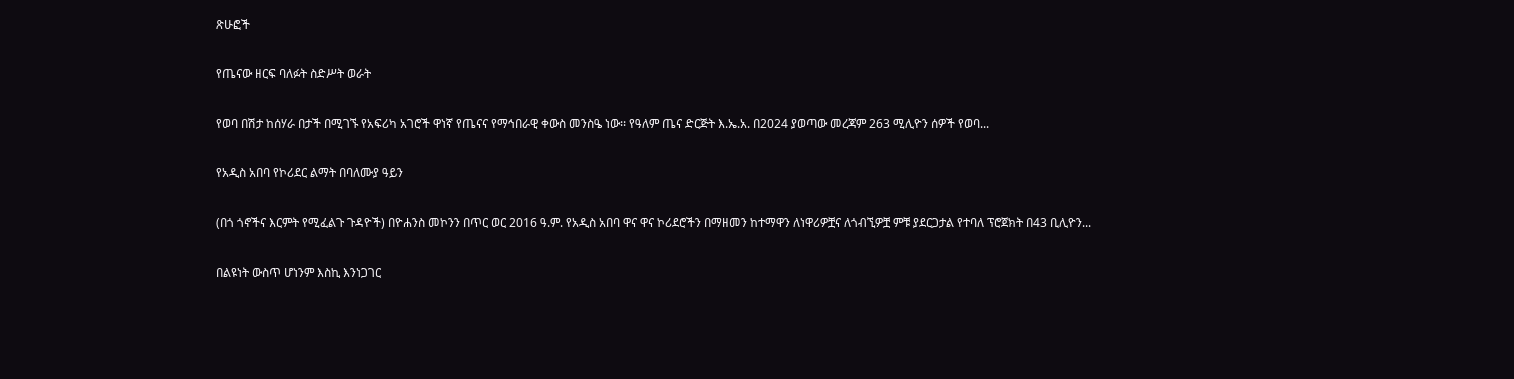ጽሁፎች

የጤናው ዘርፍ ባለፉት ስድሥት ወራት

የወባ በሽታ ከሰሃራ በታች በሚገኙ የአፍሪካ አገሮች ዋነኛ የጤናና የማኅበራዊ ቀውስ መንስዔ ነው፡፡ የዓለም ጤና ድርጅት እ.ኤ.አ. በ2024 ያወጣው መረጃም 263 ሚሊዮን ሰዎች የወባ...

የአዲስ አበባ የኮሪደር ልማት በባለሙያ ዓይን

(በጎ ጎኖችና እርምት የሚፈልጉ ጉዳዮች) በዮሐንስ መኮንን በጥር ወር 2016 ዓ.ም. የአዲስ አበባ ዋና ዋና ኮሪደሮችን በማዘመን ከተማዋን ለነዋሪዎቿና ለጎብኚዎቿ ምቹ ያደርጋታል የተባለ ፕሮጀክት በ43 ቢሊዮን...

በልዩነት ውስጥ ሆነንም እስኪ እንነጋገር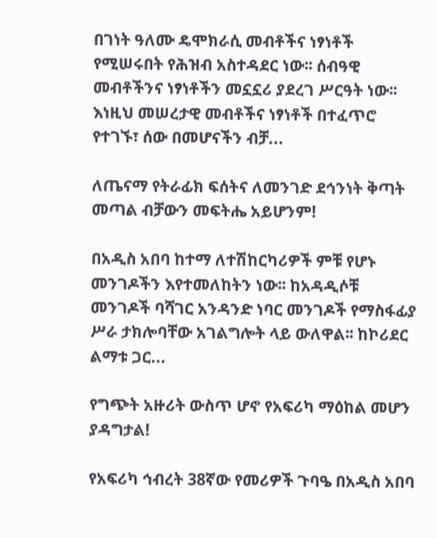በገነት ዓለሙ ዴሞክራሲ መብቶችና ነፃነቶች የሚሠሩበት የሕዝብ አስተዳደር ነው፡፡ ሰብዓዊ መብቶችንና ነፃነቶችን መኗኗሪ ያደረገ ሥርዓት ነው፡፡ እነዚህ መሠረታዊ መብቶችና ነፃነቶች በተፈጥሮ የተገኙ፣ ሰው በመሆናችን ብቻ...

ለጤናማ የትራፊክ ፍሰትና ለመንገድ ደኅንነት ቅጣት መጣል ብቻውን መፍትሔ አይሆንም!

በአዲስ አበባ ከተማ ለተሽከርካሪዎች ምቹ የሆኑ መንገዶችን እየተመለከትን ነው፡፡ ከአዳዲሶቹ መንገዶች ባሻገር አንዳንድ ነባር መንገዶች የማስፋፊያ ሥራ ታክሎባቸው አገልግሎት ላይ ውለዋል፡፡ ከኮሪደር ልማቱ ጋር...

የግጭት አዙሪት ውስጥ ሆኖ የአፍሪካ ማዕከል መሆን ያዳግታል!

የአፍሪካ ኅብረት 38ኛው የመሪዎች ጉባዔ በአዲስ አበባ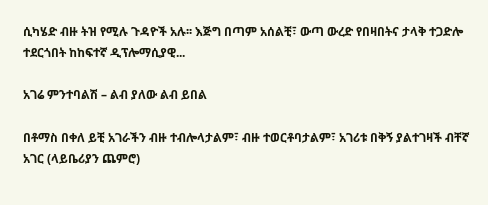ሲካሄድ ብዙ ትዝ የሚሉ ጉዳዮች አሉ፡፡ እጅግ በጣም አሰልቺ፣ ውጣ ውረድ የበዛበትና ታላቅ ተጋድሎ ተደርጎበት ከከፍተኛ ዲፕሎማሲያዊ...

አገሬ ምንተባልሽ – ልብ ያለው ልብ ይበል

በቶማስ በቀለ ይቺ አገራችን ብዙ ተብሎላታልም፣ ብዙ ተወርቶባታልም፣ አገሪቱ በቅኝ ያልተገዛች ብቸኛ አገር (ላይቤሪያን ጨምሮ)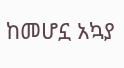ከመሆኗ አኳያ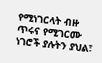የሚነገርላት ብዙ ጥሩና የሚገርሙ ነገሮች ያሉትን ያህል፣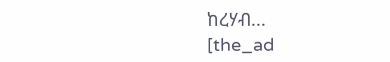ከረሃብ...
[the_ad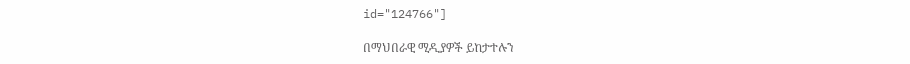id="124766"]

በማህበራዊ ሚዲያዎች ይከታተሉን